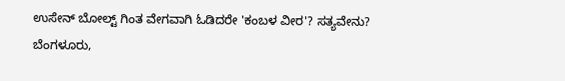ಉಸೇನ್ ಬೋಲ್ಟ್ ಗಿಂತ ವೇಗವಾಗಿ ಓಡಿದರೇ 'ಕಂಬಳ ವೀರ'? ಸತ್ಯವೇನು?
ಬೆಂಗಳೂರು,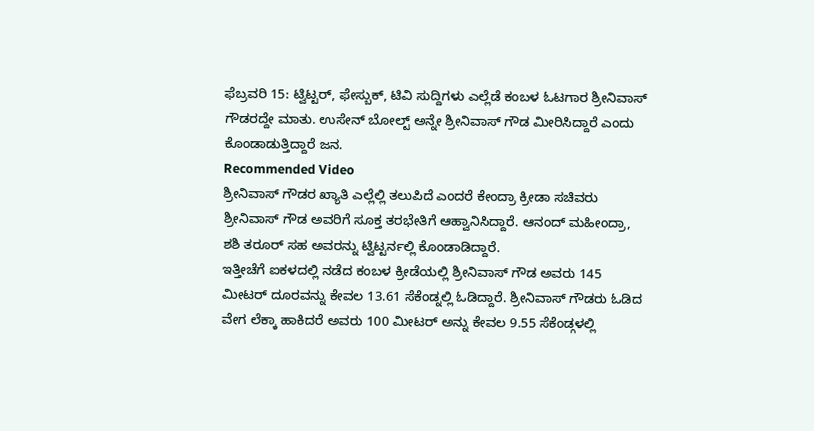ಫೆಬ್ರವರಿ 15: ಟ್ವಿಟ್ಟರ್, ಫೇಸ್ಬುಕ್, ಟಿವಿ ಸುದ್ದಿಗಳು ಎಲ್ಲೆಡೆ ಕಂಬಳ ಓಟಗಾರ ಶ್ರೀನಿವಾಸ್ ಗೌಡರದ್ದೇ ಮಾತು. ಉಸೇನ್ ಬೋಲ್ಟ್ ಅನ್ನೇ ಶ್ರೀನಿವಾಸ್ ಗೌಡ ಮೀರಿಸಿದ್ದಾರೆ ಎಂದು ಕೊಂಡಾಡುತ್ತಿದ್ದಾರೆ ಜನ.
Recommended Video
ಶ್ರೀನಿವಾಸ್ ಗೌಡರ ಖ್ಯಾತಿ ಎಲ್ಲೆಲ್ಲಿ ತಲುಪಿದೆ ಎಂದರೆ ಕೇಂದ್ರಾ ಕ್ರೀಡಾ ಸಚಿವರು ಶ್ರೀನಿವಾಸ್ ಗೌಡ ಅವರಿಗೆ ಸೂಕ್ತ ತರಭೇತಿಗೆ ಆಹ್ವಾನಿಸಿದ್ದಾರೆ. ಆನಂದ್ ಮಹೀಂದ್ರಾ, ಶಶಿ ತರೂರ್ ಸಹ ಅವರನ್ನು ಟ್ವಿಟ್ಟರ್ನಲ್ಲಿ ಕೊಂಡಾಡಿದ್ದಾರೆ.
ಇತ್ತೀಚೆಗೆ ಐಕಳದಲ್ಲಿ ನಡೆದ ಕಂಬಳ ಕ್ರೀಡೆಯಲ್ಲಿ ಶ್ರೀನಿವಾಸ್ ಗೌಡ ಅವರು 145 ಮೀಟರ್ ದೂರವನ್ನು ಕೇವಲ 13.61 ಸೆಕೆಂಡ್ನಲ್ಲಿ ಓಡಿದ್ದಾರೆ. ಶ್ರೀನಿವಾಸ್ ಗೌಡರು ಓಡಿದ ವೇಗ ಲೆಕ್ಕಾ ಹಾಕಿದರೆ ಅವರು 100 ಮೀಟರ್ ಅನ್ನು ಕೇವಲ 9.55 ಸೆಕೆಂಡ್ಗಳಲ್ಲಿ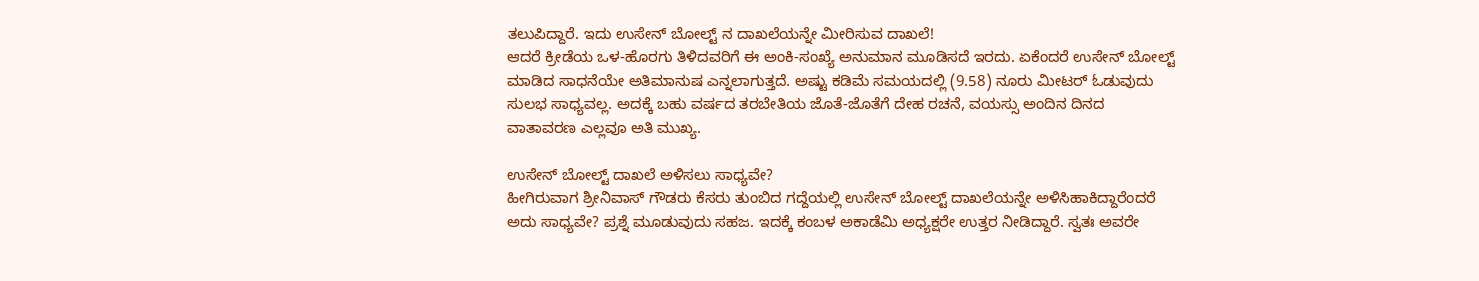ತಲುಪಿದ್ದಾರೆ. ಇದು ಉಸೇನ್ ಬೋಲ್ಟ್ ನ ದಾಖಲೆಯನ್ನೇ ಮೀರಿಸುವ ದಾಖಲೆ!
ಆದರೆ ಕ್ರೀಡೆಯ ಒಳ-ಹೊರಗು ತಿಳಿದವರಿಗೆ ಈ ಅಂಕಿ-ಸಂಖ್ಯೆ ಅನುಮಾನ ಮೂಡಿಸದೆ ಇರದು. ಏಕೆಂದರೆ ಉಸೇನ್ ಬೋಲ್ಟ್ ಮಾಡಿದ ಸಾಧನೆಯೇ ಅತಿಮಾನುಷ ಎನ್ನಲಾಗುತ್ತದೆ. ಅಷ್ಟು ಕಡಿಮೆ ಸಮಯದಲ್ಲಿ (9.58) ನೂರು ಮೀಟರ್ ಓಡುವುದು ಸುಲಭ ಸಾಧ್ಯವಲ್ಲ. ಅದಕ್ಕೆ ಬಹು ವರ್ಷದ ತರಬೇತಿಯ ಜೊತೆ-ಜೊತೆಗೆ ದೇಹ ರಚನೆ, ವಯಸ್ಸು ಅಂದಿನ ದಿನದ ವಾತಾವರಣ ಎಲ್ಲವೂ ಅತಿ ಮುಖ್ಯ.

ಉಸೇನ್ ಬೋಲ್ಟ್ ದಾಖಲೆ ಅಳಿಸಲು ಸಾಧ್ಯವೇ?
ಹೀಗಿರುವಾಗ ಶ್ರೀನಿವಾಸ್ ಗೌಡರು ಕೆಸರು ತುಂಬಿದ ಗದ್ದೆಯಲ್ಲಿ ಉಸೇನ್ ಬೋಲ್ಟ್ ದಾಖಲೆಯನ್ನೇ ಅಳಿಸಿಹಾಕಿದ್ದಾರೆಂದರೆ ಅದು ಸಾಧ್ಯವೇ? ಪ್ರಶ್ನೆ ಮೂಡುವುದು ಸಹಜ. ಇದಕ್ಕೆ ಕಂಬಳ ಅಕಾಡೆಮಿ ಅಧ್ಯಕ್ಷರೇ ಉತ್ತರ ನೀಡಿದ್ದಾರೆ. ಸ್ವತಃ ಅವರೇ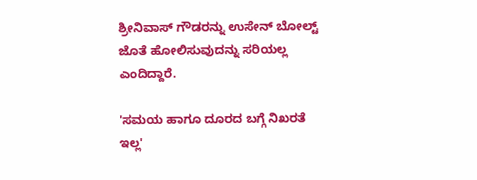ಶ್ರೀನಿವಾಸ್ ಗೌಡರನ್ನು ಉಸೇನ್ ಬೋಲ್ಟ್ ಜೊತೆ ಹೋಲಿಸುವುದನ್ನು ಸರಿಯಲ್ಲ ಎಂದಿದ್ದಾರೆ.

'ಸಮಯ ಹಾಗೂ ದೂರದ ಬಗ್ಗೆ ನಿಖರತೆ ಇಲ್ಲ'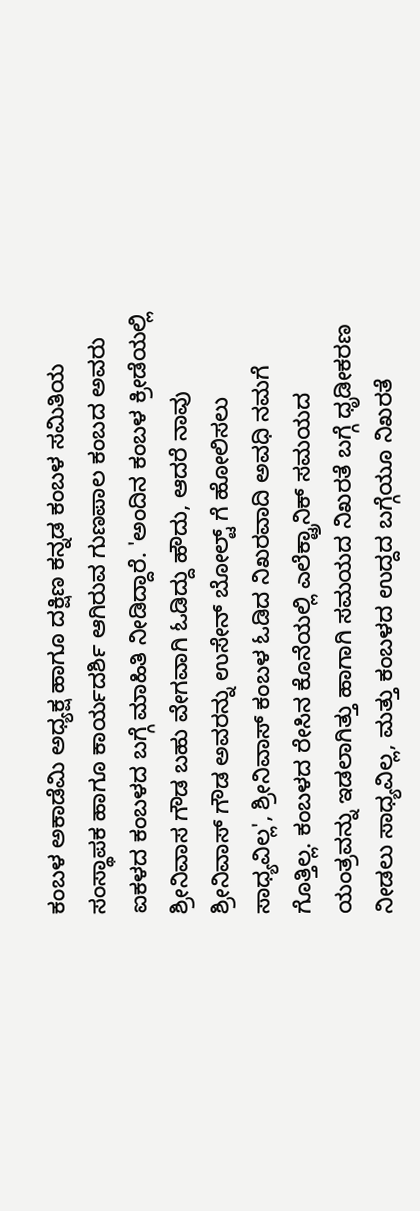ಕಂಬಳ ಅಕಾಡೆಮಿ ಅಧ್ಯಕ್ಷ ಹಾಗೂ ದಕ್ಷಿಣ ಕನ್ನಡ ಕಂಬಳ ಸಮಿತಿಯ ಸಂಸ್ಥಾಪಕ ಹಾಗೂ ಕಾರ್ಯದರ್ಶಿ ಆಗಿರುವ ಗುಣಪಾಲ ಕಂಬದ ಅವರು ಐಕಳದ ಕಂಬಳದ ಬಗ್ಗೆ ಮಾಹಿತಿ ನೀಡಿದ್ದಾರೆ. 'ಅಂದಿನ ಕಂಬಳ ಕ್ರೀಡೆಯಲ್ಲಿ ಶ್ರೀನಿವಾಸ ಗೌಡ ಬಹು ವೇಗವಾಗಿ ಓಡಿದ್ದು ಹೌದು, ಆದರೆ ನಾವು ಶ್ರೀನಿವಾಸ್ ಗೌಡ ಅವರನ್ನು ಉಸೇನ್ ಬೋಲ್ಟ್ ಗೆ ಹೋಲಿಸಲು ಸಾಧ್ಯವಿಲ್ಲ', ಶ್ರೀನಿವಾಸ್ ಕಂಬಳ ಓಡಿದ ನಿಖರವಾದಿ ಅವಧಿ ನಮಗೆ ಗೊತ್ತಿಲ್ಲ. ಕಂಬಳದ ರೇಸಿನ ಕೊನೆಯಲ್ಲಿ ಎಲೆಕ್ಟ್ರಾನಿಕ್ ಸಮಯದ ಯಂತ್ರವನ್ನು ಇಡಲಾಗಿತ್ತು ಹಾಗಾಗಿ ಸಮಯದ ನಿಖರತೆ ಬಗ್ಗೆ ಧೃಡೀಕರಣ ನೀಡಲು ಸಾಧ್ಯವಿಲ್ಲ, ಮತ್ತು ಕಂಬಳದ ಉದ್ದದ ಬಗ್ಗೆಯೂ ನಿಖರತೆ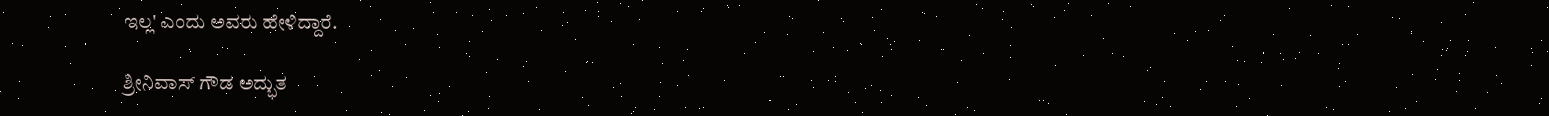ಇಲ್ಲ' ಎಂದು ಅವರು ಹೇಳಿದ್ದಾರೆ.

ಶ್ರೀನಿವಾಸ್ ಗೌಡ ಅದ್ಭುತ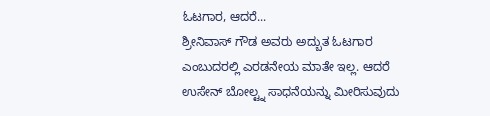ಓಟಗಾರ, ಆದರೆ...
ಶ್ರೀನಿವಾಸ್ ಗೌಡ ಅವರು ಅದ್ಬುತ ಓಟಗಾರ ಎಂಬುದರಲ್ಲಿ ಎರಡನೇಯ ಮಾತೇ ಇಲ್ಲ. ಆದರೆ ಉಸೇನ್ ಬೋಲ್ಟ್ನ ಸಾಧನೆಯನ್ನು ಮೀರಿಸುವುದು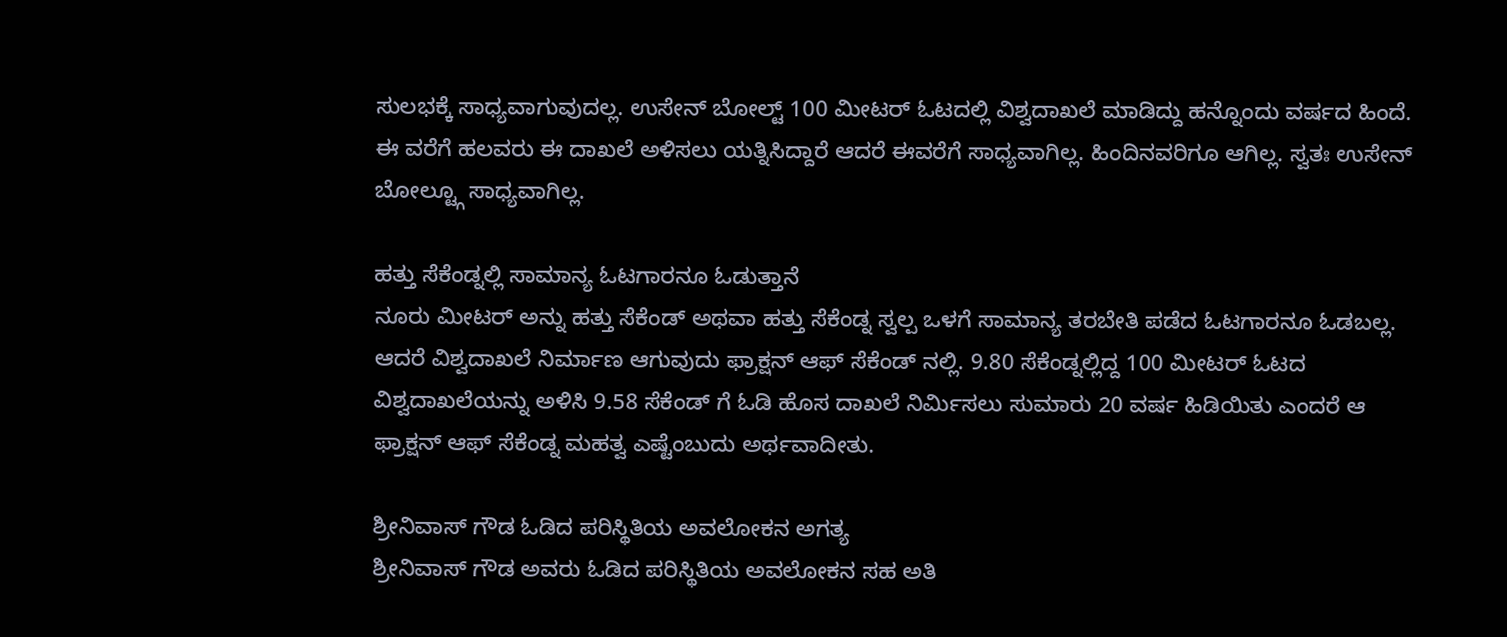ಸುಲಭಕ್ಕೆ ಸಾಧ್ಯವಾಗುವುದಲ್ಲ. ಉಸೇನ್ ಬೋಲ್ಟ್ 100 ಮೀಟರ್ ಓಟದಲ್ಲಿ ವಿಶ್ವದಾಖಲೆ ಮಾಡಿದ್ದು ಹನ್ನೊಂದು ವರ್ಷದ ಹಿಂದೆ. ಈ ವರೆಗೆ ಹಲವರು ಈ ದಾಖಲೆ ಅಳಿಸಲು ಯತ್ನಿಸಿದ್ದಾರೆ ಆದರೆ ಈವರೆಗೆ ಸಾಧ್ಯವಾಗಿಲ್ಲ. ಹಿಂದಿನವರಿಗೂ ಆಗಿಲ್ಲ. ಸ್ವತಃ ಉಸೇನ್ ಬೋಲ್ಟ್ಗೂ ಸಾಧ್ಯವಾಗಿಲ್ಲ.

ಹತ್ತು ಸೆಕೆಂಡ್ನಲ್ಲಿ ಸಾಮಾನ್ಯ ಓಟಗಾರನೂ ಓಡುತ್ತಾನೆ
ನೂರು ಮೀಟರ್ ಅನ್ನು ಹತ್ತು ಸೆಕೆಂಡ್ ಅಥವಾ ಹತ್ತು ಸೆಕೆಂಡ್ನ ಸ್ವಲ್ಪ ಒಳಗೆ ಸಾಮಾನ್ಯ ತರಬೇತಿ ಪಡೆದ ಓಟಗಾರನೂ ಓಡಬಲ್ಲ. ಆದರೆ ವಿಶ್ವದಾಖಲೆ ನಿರ್ಮಾಣ ಆಗುವುದು ಫ್ರಾಕ್ಷನ್ ಆಫ್ ಸೆಕೆಂಡ್ ನಲ್ಲಿ. 9.80 ಸೆಕೆಂಡ್ನಲ್ಲಿದ್ದ 100 ಮೀಟರ್ ಓಟದ ವಿಶ್ವದಾಖಲೆಯನ್ನು ಅಳಿಸಿ 9.58 ಸೆಕೆಂಡ್ ಗೆ ಓಡಿ ಹೊಸ ದಾಖಲೆ ನಿರ್ಮಿಸಲು ಸುಮಾರು 20 ವರ್ಷ ಹಿಡಿಯಿತು ಎಂದರೆ ಆ ಫ್ರಾಕ್ಷನ್ ಆಫ್ ಸೆಕೆಂಡ್ನ ಮಹತ್ವ ಎಷ್ಟೆಂಬುದು ಅರ್ಥವಾದೀತು.

ಶ್ರೀನಿವಾಸ್ ಗೌಡ ಓಡಿದ ಪರಿಸ್ಥಿತಿಯ ಅವಲೋಕನ ಅಗತ್ಯ
ಶ್ರೀನಿವಾಸ್ ಗೌಡ ಅವರು ಓಡಿದ ಪರಿಸ್ಥಿತಿಯ ಅವಲೋಕನ ಸಹ ಅತಿ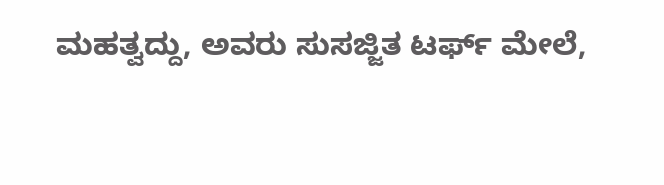ಮಹತ್ವದ್ದು, ಅವರು ಸುಸಜ್ಜಿತ ಟರ್ಫ್ ಮೇಲೆ,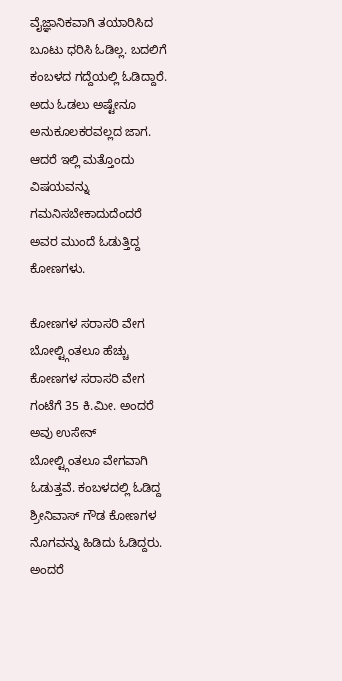ವೈಜ್ಞಾನಿಕವಾಗಿ ತಯಾರಿಸಿದ ಬೂಟು ಧರಿಸಿ ಓಡಿಲ್ಲ. ಬದಲಿಗೆ ಕಂಬಳದ ಗದ್ದೆಯಲ್ಲಿ ಓಡಿದ್ದಾರೆ. ಅದು ಓಡಲು ಅಷ್ಟೇನೂ ಅನುಕೂಲಕರವಲ್ಲದ ಜಾಗ. ಆದರೆ ಇಲ್ಲಿ ಮತ್ತೊಂದು ವಿಷಯವನ್ನು ಗಮನಿಸಬೇಕಾದುದೆಂದರೆ ಅವರ ಮುಂದೆ ಓಡುತ್ತಿದ್ದ ಕೋಣಗಳು.

ಕೋಣಗಳ ಸರಾಸರಿ ವೇಗ ಬೋಲ್ಟ್ಗಿಂತಲೂ ಹೆಚ್ಚು
ಕೋಣಗಳ ಸರಾಸರಿ ವೇಗ ಗಂಟೆಗೆ 35 ಕಿ.ಮೀ. ಅಂದರೆ ಅವು ಉಸೇನ್ ಬೋಲ್ಟ್ಗಿಂತಲೂ ವೇಗವಾಗಿ ಓಡುತ್ತವೆ. ಕಂಬಳದಲ್ಲಿ ಓಡಿದ್ದ ಶ್ರೀನಿವಾಸ್ ಗೌಡ ಕೋಣಗಳ ನೊಗವನ್ನು ಹಿಡಿದು ಓಡಿದ್ದರು. ಅಂದರೆ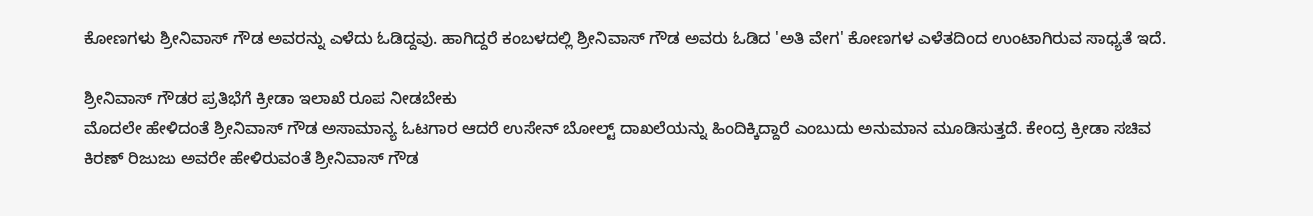ಕೋಣಗಳು ಶ್ರೀನಿವಾಸ್ ಗೌಡ ಅವರನ್ನು ಎಳೆದು ಓಡಿದ್ದವು. ಹಾಗಿದ್ದರೆ ಕಂಬಳದಲ್ಲಿ ಶ್ರೀನಿವಾಸ್ ಗೌಡ ಅವರು ಓಡಿದ 'ಅತಿ ವೇಗ' ಕೋಣಗಳ ಎಳೆತದಿಂದ ಉಂಟಾಗಿರುವ ಸಾಧ್ಯತೆ ಇದೆ.

ಶ್ರೀನಿವಾಸ್ ಗೌಡರ ಪ್ರತಿಭೆಗೆ ಕ್ರೀಡಾ ಇಲಾಖೆ ರೂಪ ನೀಡಬೇಕು
ಮೊದಲೇ ಹೇಳಿದಂತೆ ಶ್ರೀನಿವಾಸ್ ಗೌಡ ಅಸಾಮಾನ್ಯ ಓಟಗಾರ ಆದರೆ ಉಸೇನ್ ಬೋಲ್ಟ್ ದಾಖಲೆಯನ್ನು ಹಿಂದಿಕ್ಕಿದ್ದಾರೆ ಎಂಬುದು ಅನುಮಾನ ಮೂಡಿಸುತ್ತದೆ. ಕೇಂದ್ರ ಕ್ರೀಡಾ ಸಚಿವ ಕಿರಣ್ ರಿಜುಜು ಅವರೇ ಹೇಳಿರುವಂತೆ ಶ್ರೀನಿವಾಸ್ ಗೌಡ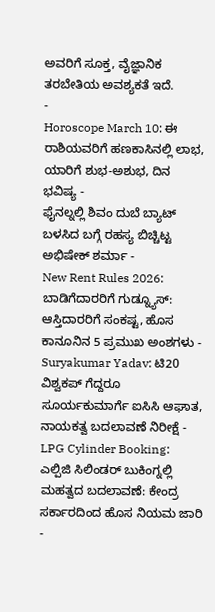ಅವರಿಗೆ ಸೂಕ್ತ, ವೈಜ್ಞಾನಿಕ ತರಬೇತಿಯ ಅವಶ್ಯಕತೆ ಇದೆ.
-
Horoscope March 10: ಈ ರಾಶಿಯವರಿಗೆ ಹಣಕಾಸಿನಲ್ಲಿ ಲಾಭ, ಯಾರಿಗೆ ಶುಭ-ಅಶುಭ, ದಿನ ಭವಿಷ್ಯ -
ಫೈನಲ್ನಲ್ಲಿ ಶಿವಂ ದುಬೆ ಬ್ಯಾಟ್ ಬಳಸಿದ ಬಗ್ಗೆ ರಹಸ್ಯ ಬಿಚ್ಚಿಟ್ಟ ಅಭಿಷೇಕ್ ಶರ್ಮಾ -
New Rent Rules 2026: ಬಾಡಿಗೆದಾರರಿಗೆ ಗುಡ್ನ್ಯೂಸ್: ಆಸ್ತಿದಾರರಿಗೆ ಸಂಕಷ್ಟ, ಹೊಸ ಕಾನೂನಿನ 5 ಪ್ರಮುಖ ಅಂಶಗಳು -
Suryakumar Yadav: ಟಿ20 ವಿಶ್ವಕಪ್ ಗೆದ್ದರೂ ಸೂರ್ಯಕುಮಾರ್ಗೆ ಐಸಿಸಿ ಆಘಾತ, ನಾಯಕತ್ವ ಬದಲಾವಣೆ ನಿರೀಕ್ಷೆ -
LPG Cylinder Booking: ಎಲ್ಪಿಜಿ ಸಿಲಿಂಡರ್ ಬುಕಿಂಗ್ನಲ್ಲಿ ಮಹತ್ವದ ಬದಲಾವಣೆ: ಕೇಂದ್ರ ಸರ್ಕಾರದಿಂದ ಹೊಸ ನಿಯಮ ಜಾರಿ -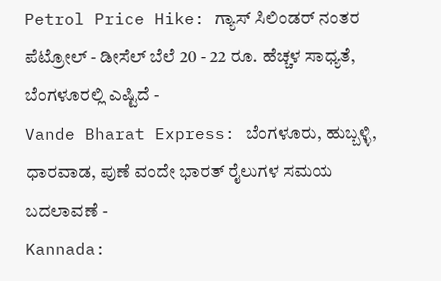Petrol Price Hike: ಗ್ಯಾಸ್ ಸಿಲಿಂಡರ್ ನಂತರ ಪೆಟ್ರೋಲ್ - ಡೀಸೆಲ್ ಬೆಲೆ 20 - 22 ರೂ. ಹೆಚ್ಚಳ ಸಾಧ್ಯತೆ, ಬೆಂಗಳೂರಲ್ಲಿ ಎಷ್ಟಿದೆ -
Vande Bharat Express: ಬೆಂಗಳೂರು, ಹುಬ್ಬಳ್ಳಿ, ಧಾರವಾಡ, ಪುಣೆ ವಂದೇ ಭಾರತ್ ರೈಲುಗಳ ಸಮಯ ಬದಲಾವಣೆ -
Kannada: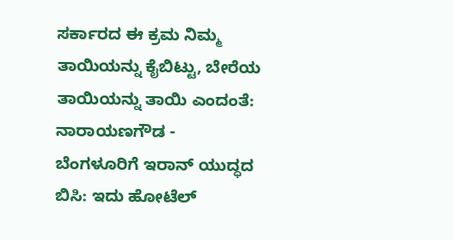ಸರ್ಕಾರದ ಈ ಕ್ರಮ ನಿಮ್ಮ ತಾಯಿಯನ್ನು ಕೈಬಿಟ್ಟು, ಬೇರೆಯ ತಾಯಿಯನ್ನು ತಾಯಿ ಎಂದಂತೆ: ನಾರಾಯಣಗೌಡ -
ಬೆಂಗಳೂರಿಗೆ ಇರಾನ್ ಯುದ್ಧದ ಬಿಸಿ: ಇದು ಹೋಟೆಲ್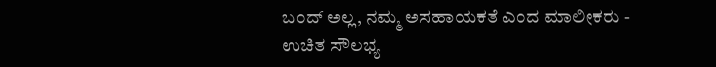ಬಂದ್ ಅಲ್ಲ, ನಮ್ಮ ಅಸಹಾಯಕತೆ ಎಂದ ಮಾಲೀಕರು -
ಉಚಿತ ಸೌಲಭ್ಯ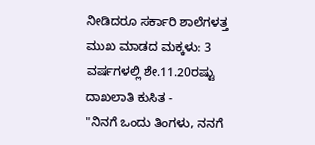ನೀಡಿದರೂ ಸರ್ಕಾರಿ ಶಾಲೆಗಳತ್ತ ಮುಖ ಮಾಡದ ಮಕ್ಕಳು: 3 ವರ್ಷಗಳಲ್ಲಿ ಶೇ.11.20ರಷ್ಟು ದಾಖಲಾತಿ ಕುಸಿತ -
"ನಿನಗೆ ಒಂದು ತಿಂಗಳು, ನನಗೆ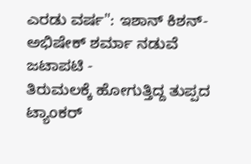ಎರಡು ವರ್ಷ": ಇಶಾನ್ ಕಿಶನ್-ಅಭಿಷೇಕ್ ಶರ್ಮಾ ನಡುವೆ ಜಟಾಪಟಿ -
ತಿರುಮಲಕ್ಕೆ ಹೋಗುತ್ತಿದ್ದ ತುಪ್ಪದ ಟ್ಯಾಂಕರ್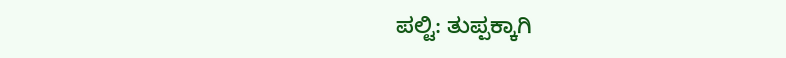ಪಲ್ಟಿ: ತುಪ್ಪಕ್ಕಾಗಿ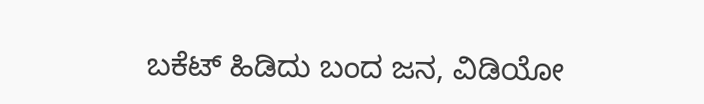ಬಕೆಟ್ ಹಿಡಿದು ಬಂದ ಜನ, ವಿಡಿಯೋ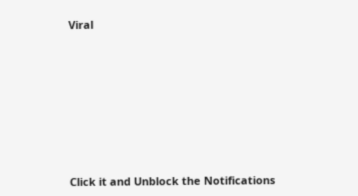Viral












Click it and Unblock the Notifications